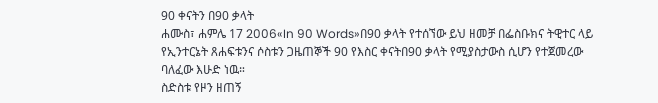90 ቀናትን በ90 ቃላት
ሐሙስ፣ ሐምሌ 17 2006«In 90 Words»በ90 ቃላት የተሰኘው ይህ ዘመቻ በፌስቡክና ትዊተር ላይ የኢንተርኔት ጸሐፍቱንና ሶስቱን ጋዜጠኞች 90 የእስር ቀናትበ90 ቃላት የሚያስታውስ ሲሆን የተጀመረው ባለፈው እሁድ ነዉ።
ስድስቱ የዞን ዘጠኝ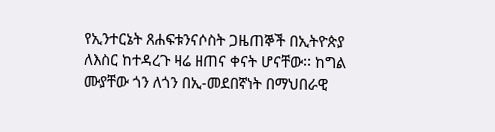የኢንተርኔት ጸሐፍቱንናሶስት ጋዜጠኞች በኢትዮጵያ ለእስር ከተዳረጉ ዛሬ ዘጠና ቀናት ሆናቸው፡፡ ከግል ሙያቸው ጎን ለጎን በኢ-መደበኛነት በማህበራዊ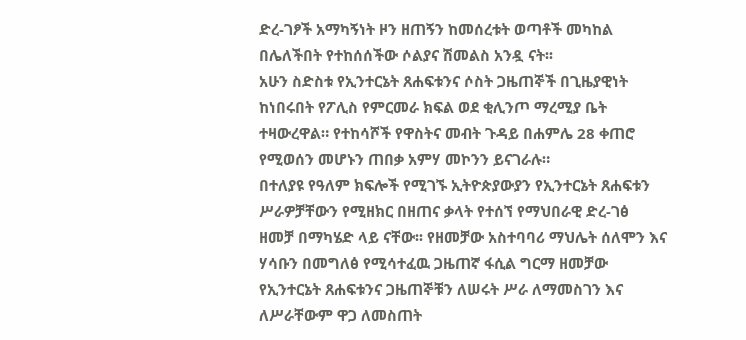ድረ-ገፆች አማካኝነት ዞን ዘጠኝን ከመሰረቱት ወጣቶች መካከል በሌለችበት የተከሰሰችው ሶልያና ሽመልስ አንዷ ናት፡፡
አሁን ስድስቱ የኢንተርኔት ጸሐፍቱንና ሶስት ጋዜጠኞች በጊዜያዊነት ከነበሩበት የፖሊስ የምርመራ ክፍል ወደ ቂሊንጦ ማረሚያ ቤት ተዛውረዋል። የተከሳሾች የዋስትና መብት ጉዳይ በሐምሌ 28 ቀጠሮ የሚወሰን መሆኑን ጠበቃ አምሃ መኮንን ይናገራሉ።
በተለያዩ የዓለም ክፍሎች የሚገኙ ኢትዮጵያውያን የኢንተርኔት ጸሐፍቱን ሥራዎቻቸውን የሚዘክር በዘጠና ቃላት የተሰኘ የማህበራዊ ድረ-ገፅ ዘመቻ በማካሄድ ላይ ናቸው፡፡ የዘመቻው አስተባባሪ ማህሌት ሰለሞን እና ሃሳቡን በመግለፅ የሚሳተፈዉ ጋዜጠኛ ፋሲል ግርማ ዘመቻው የኢንተርኔት ጸሐፍቱንና ጋዜጠኞቹን ለሠሩት ሥራ ለማመስገን እና ለሥራቸውም ዋጋ ለመስጠት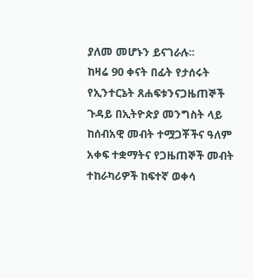ያለመ መሆኑን ይናገራሉ፡፡
ከዛሬ 90 ቀናት በፊት የታሰሩት የኢንተርኔት ጸሐፍቱንናጋዜጠኞች ጉዳይ በኢትዮጵያ መንግስት ላይ ከሰብአዊ መብት ተሟጋቾችና ዓለም አቀፍ ተቋማትና የጋዜጠኞች መብት ተከራካሪዎች ከፍተኛ ወቀሳ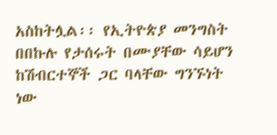አስከትሏል፡፡ የኢትዮጵያ መንግስት በበኩሉ የታሰሩት በሙያቸው ሳይሆን ከሽብርተኞች ጋር ባላቸው ግንኙነት ነው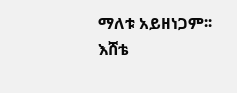ማለቱ አይዘነጋም፡፡
እሸቴ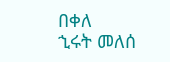በቀለ
ኂሩት መለሰ